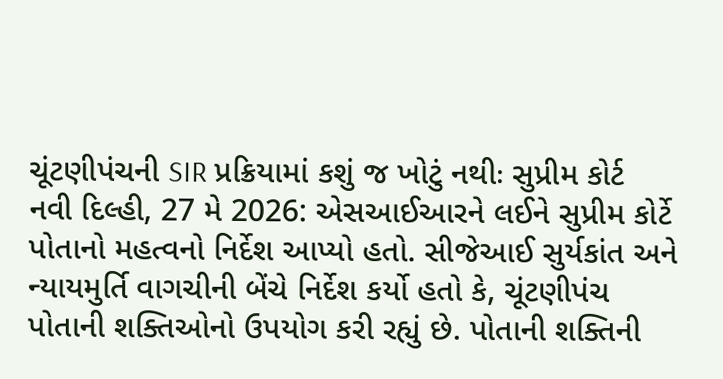ચૂંટણીપંચની SIR પ્રક્રિયામાં કશું જ ખોટું નથીઃ સુપ્રીમ કોર્ટ
નવી દિલ્હી, 27 મે 2026: એસઆઈઆરને લઈને સુપ્રીમ કોર્ટે પોતાનો મહત્વનો નિર્દેશ આપ્યો હતો. સીજેઆઈ સુર્યકાંત અને ન્યાયમુર્તિ વાગચીની બેંચે નિર્દેશ કર્યો હતો કે, ચૂંટણીપંચ પોતાની શક્તિઓનો ઉપયોગ કરી રહ્યું છે. પોતાની શક્તિની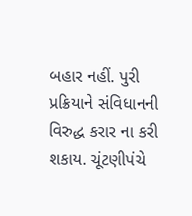બહાર નહીં. પુરી પ્રક્રિયાને સંવિધાનની વિરુદ્ધ કરાર ના કરી શકાય. ચૂંટણીપંચે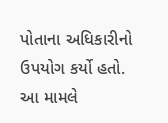પોતાના અધિકારીનો ઉપયોગ કર્યો હતો. આ મામલે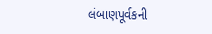લંબાણપૂર્વકની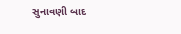સુનાવણી બાદ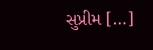સુપ્રીમ […]